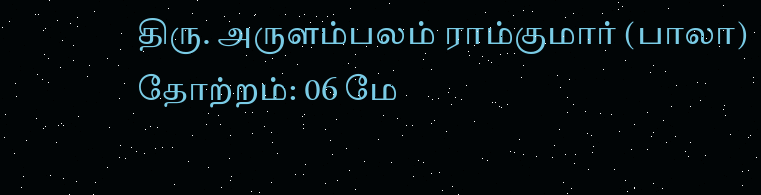திரு. அருளம்பலம் ராம்குமார் (பாலா)
தோற்றம்: 06 மே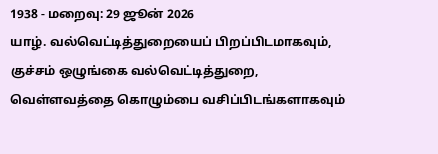1938 - மறைவு: 29 ஜூன் 2026
யாழ். வல்வெட்டித்துறையைப் பிறப்பிடமாகவும், குச்சம் ஒழுங்கை வல்வெட்டித்துறை, வெள்ளவத்தை கொழும்பை வசிப்பிடங்களாகவும்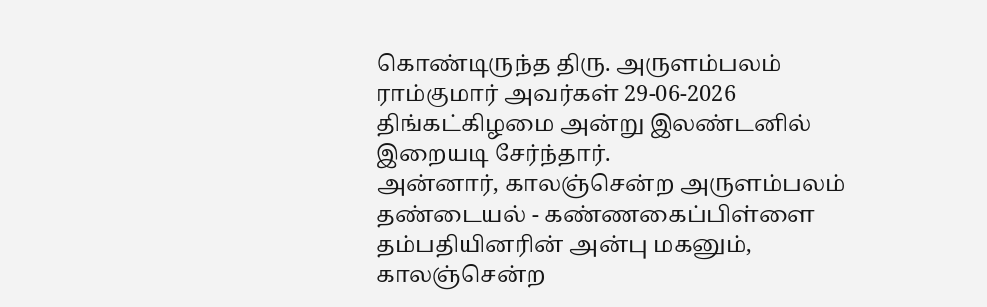கொண்டிருந்த திரு. அருளம்பலம் ராம்குமார் அவர்கள் 29-06-2026 திங்கட்கிழமை அன்று இலண்டனில் இறையடி சேர்ந்தார்.
அன்னார், காலஞ்சென்ற அருளம்பலம் தண்டையல் - கண்ணகைப்பிள்ளை தம்பதியினரின் அன்பு மகனும், காலஞ்சென்ற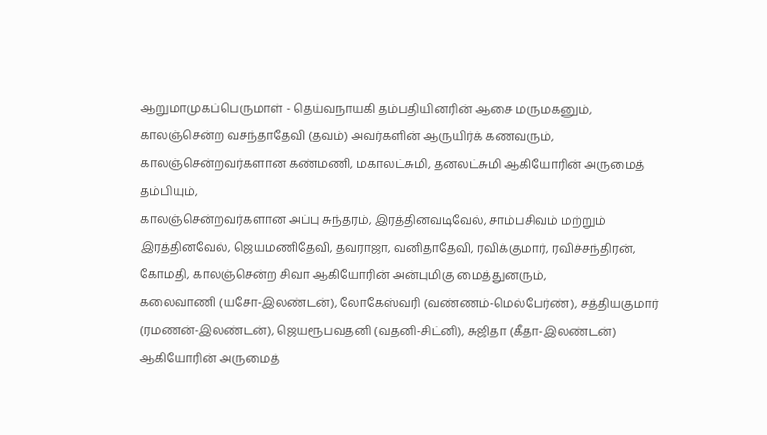ஆறுமாமுகப்பெருமாள் - தெய்வநாயகி தம்பதியினரின் ஆசை மருமகனும்,
காலஞ்சென்ற வசந்தாதேவி (தவம்) அவர்களின் ஆருயிர்க் கணவரும்,
காலஞ்சென்றவர்களான கண்மணி, மகாலட்சுமி, தனலட்சுமி ஆகியோரின் அருமைத் தம்பியும்,
காலஞ்சென்றவர்களான அப்பு சுந்தரம், இரத்தினவடிவேல், சாம்பசிவம் மற்றும் இரத்தினவேல், ஜெயமணிதேவி, தவராஜா, வனிதாதேவி, ரவிக்குமார், ரவிச்சந்திரன், கோமதி, காலஞ்சென்ற சிவா ஆகியோரின் அன்புமிகு மைத்துனரும்,
கலைவாணி (யசோ-இலண்டன்), லோகேஸ்வரி (வண்ணம்-மெல்பேர்ண்), சத்தியகுமார் (ரமணன்-இலண்டன்), ஜெயரூபவதனி (வதனி-சிட்னி), சுஜிதா (கீதா-இலண்டன்) ஆகியோரின் அருமைத்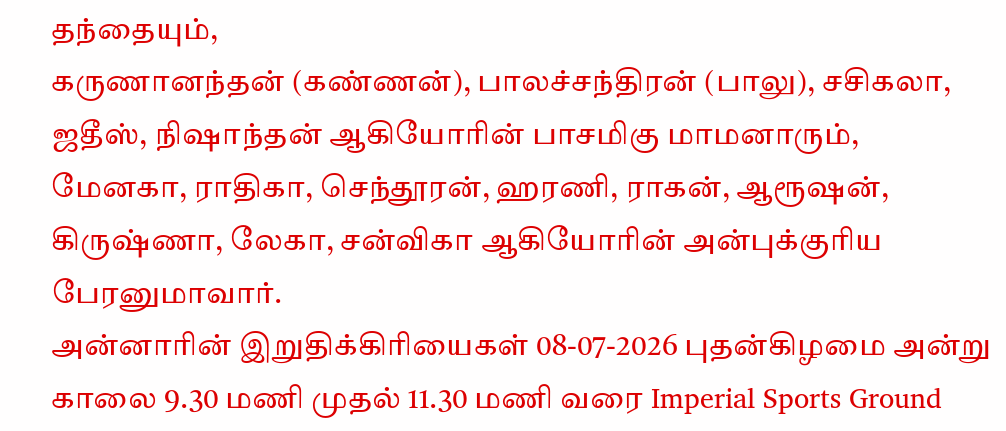தந்தையும்,
கருணானந்தன் (கண்ணன்), பாலச்சந்திரன் (பாலு), சசிகலா, ஜதீஸ், நிஷாந்தன் ஆகியோரின் பாசமிகு மாமனாரும்,
மேனகா, ராதிகா, செந்தூரன், ஹரணி, ராகன், ஆரூஷன், கிருஷ்ணா, லேகா, சன்விகா ஆகியோரின் அன்புக்குரிய பேரனுமாவார்.
அன்னாரின் இறுதிக்கிரியைகள் 08-07-2026 புதன்கிழமை அன்று காலை 9.30 மணி முதல் 11.30 மணி வரை Imperial Sports Ground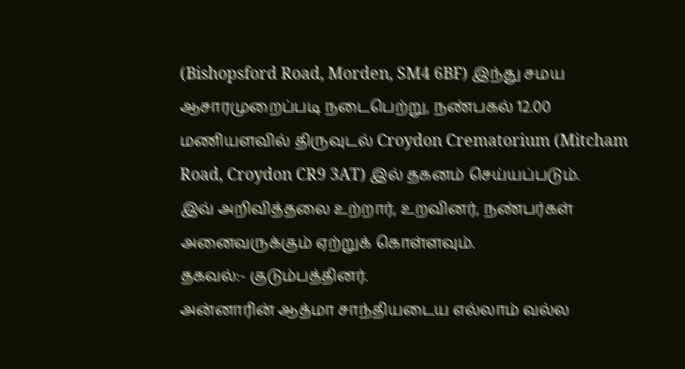(Bishopsford Road, Morden, SM4 6BF) இந்து சமய ஆசாரமுறைப்படி நடைபெற்று, நண்பகல் 12.00 மணியளவில் திருவுடல் Croydon Crematorium (Mitcham Road, Croydon CR9 3AT) இல் தகனம் செய்யப்படும்.
இவ் அறிவித்தலை உற்றார், உறவினர், நண்பர்கள் அனைவருக்கும் ஏற்றுக் கொள்ளவும்.
தகவல்:- குடும்பத்தினர்.
அன்னாரின் ஆத்மா சாந்தியடைய எல்லாம் வல்ல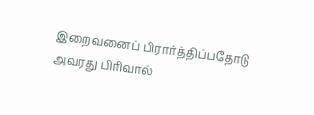இறைவனைப் பிரார்த்திப்பதோடு அவரது பிரிவால்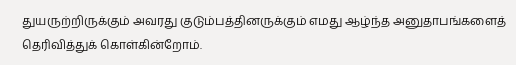துயருற்றிருக்கும் அவரது குடும்பத்தினருக்கும் எமது ஆழ்ந்த அனுதாபங்களைத் தெரிவித்துக் கொள்கின்றோம்.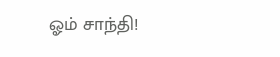ஓம் சாந்தி!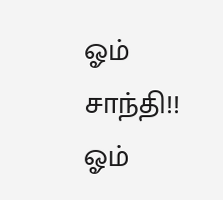ஓம் சாந்தி!! ஓம்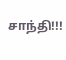சாந்தி!!!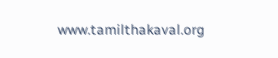www.tamilthakaval.org